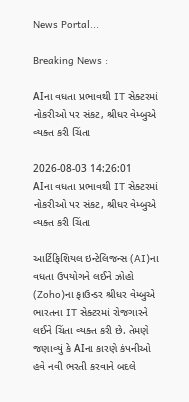News Portal...

Breaking News :

AIના વધતા પ્રભાવથી IT સેક્ટરમાં નોકરીઓ પર સંકટ, શ્રીધર વેમ્બુએ વ્યક્ત કરી ચિંતા

2026-08-03 14:26:01
AIના વધતા પ્રભાવથી IT સેક્ટરમાં નોકરીઓ પર સંકટ, શ્રીધર વેમ્બુએ વ્યક્ત કરી ચિંતા

આર્ટિફિશિયલ ઇન્ટેલિજન્સ (AI)ના વધતા ઉપયોગને લઈને ઝોહો (Zoho)ના ફાઉન્ડર શ્રીધર વેમ્બુએ ભારતના IT સેક્ટરમાં રોજગારને લઈને ચિંતા વ્યક્ત કરી છે. તેમણે જણાવ્યું કે AIના કારણે કંપનીઓ હવે નવી ભરતી કરવાને બદલે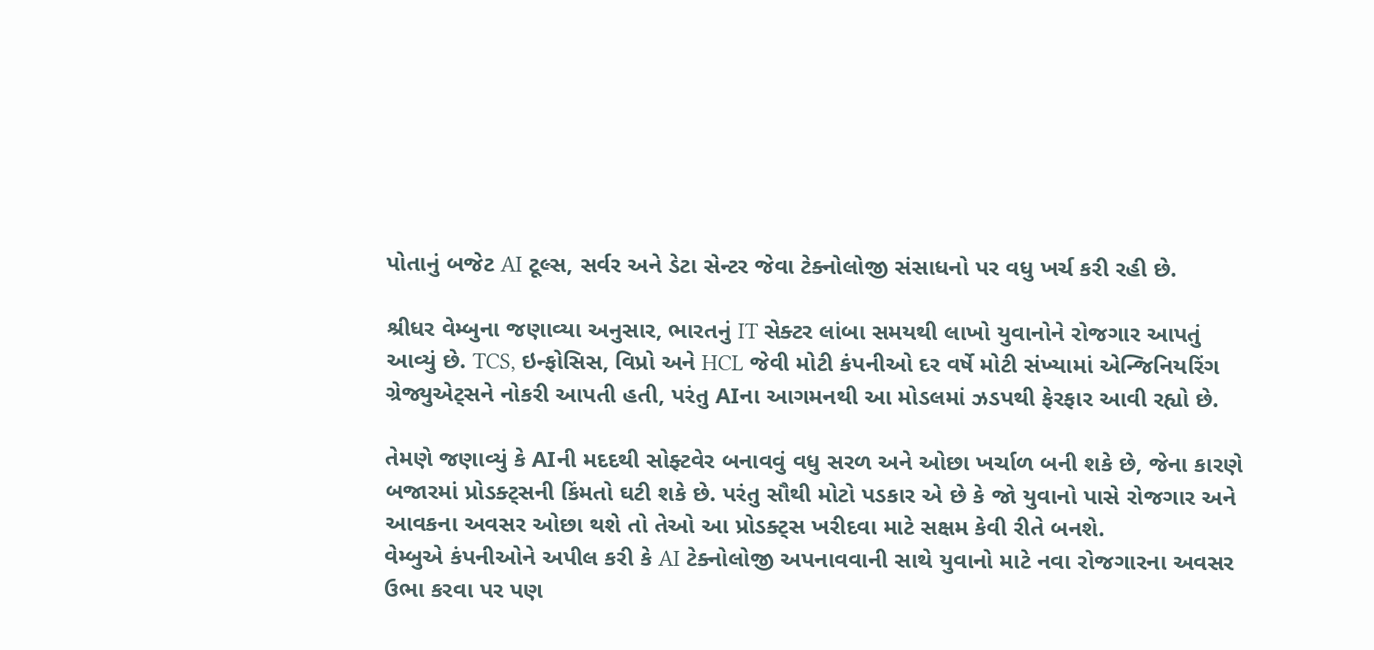પોતાનું બજેટ AI ટૂલ્સ, સર્વર અને ડેટા સેન્ટર જેવા ટેક્નોલોજી સંસાધનો પર વધુ ખર્ચ કરી રહી છે.

શ્રીધર વેમ્બુના જણાવ્યા અનુસાર, ભારતનું IT સેક્ટર લાંબા સમયથી લાખો યુવાનોને રોજગાર આપતું આવ્યું છે. TCS, ઇન્ફોસિસ, વિપ્રો અને HCL જેવી મોટી કંપનીઓ દર વર્ષે મોટી સંખ્યામાં એન્જિનિયરિંગ ગ્રેજ્યુએટ્સને નોકરી આપતી હતી, પરંતુ AIના આગમનથી આ મોડલમાં ઝડપથી ફેરફાર આવી રહ્યો છે.

તેમણે જણાવ્યું કે AIની મદદથી સોફ્ટવેર બનાવવું વધુ સરળ અને ઓછા ખર્ચાળ બની શકે છે, જેના કારણે બજારમાં પ્રોડક્ટ્સની કિંમતો ઘટી શકે છે. પરંતુ સૌથી મોટો પડકાર એ છે કે જો યુવાનો પાસે રોજગાર અને આવકના અવસર ઓછા થશે તો તેઓ આ પ્રોડક્ટ્સ ખરીદવા માટે સક્ષમ કેવી રીતે બનશે.
વેમ્બુએ કંપનીઓને અપીલ કરી કે AI ટેક્નોલોજી અપનાવવાની સાથે યુવાનો માટે નવા રોજગારના અવસર ઉભા કરવા પર પણ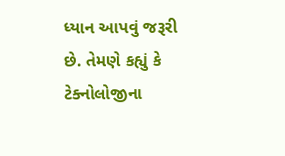ધ્યાન આપવું જરૂરી છે. તેમણે કહ્યું કે ટેક્નોલોજીના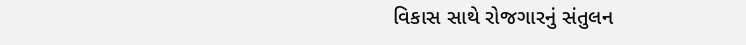વિકાસ સાથે રોજગારનું સંતુલન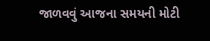જાળવવું આજના સમયની મોટી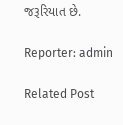જરૂરિયાત છે.

Reporter: admin

Related Post